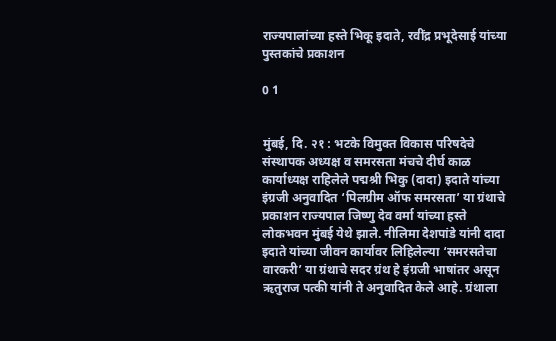राज्यपालांच्या हस्ते भिकू इदाते, रवींद्र प्रभूदेसाई यांच्या पुस्तकांचे प्रकाशन

0 1


मुंबई, दि. २१ : भटके विमुक्त विकास परिषदेचे संस्थापक अध्यक्ष व समरसता मंचचे दीर्घ काळ कार्याध्यक्ष राहिलेले पद्मश्री भिकु (दादा) इदाते यांच्या इंग्रजी अनुवादित ‘पिलग्रीम ऑफ समरसता’ या ग्रंथाचे प्रकाशन राज्यपाल जिष्णु देव वर्मा यांच्या हस्ते लोकभवन मुंबई येथे झाले. नीलिमा देशपांडे यांनी दादा इदाते यांच्या जीवन कार्यावर लिहिलेल्या ‘समरसतेचा वारकरी’ या ग्रंथाचे सदर ग्रंथ हे इंग्रजी भाषांतर असून ऋतुराज पत्की यांनी ते अनुवादित केले आहे. ग्रंथाला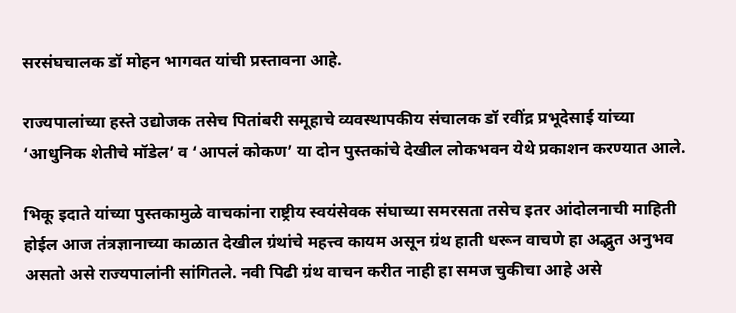सरसंघचालक डॉ मोहन भागवत यांची प्रस्तावना आहे.

राज्यपालांच्या हस्ते उद्योजक तसेच पितांबरी समूहाचे व्यवस्थापकीय संचालक डॉ रवींद्र प्रभूदेसाई यांच्या ‘आधुनिक शेतीचे मॉडेल’ व ‘आपलं कोकण’ या दोन पुस्तकांचे देखील लोकभवन येथे प्रकाशन करण्यात आले.

भिकू इदाते यांच्या पुस्तकामुळे वाचकांना राष्ट्रीय स्वयंसेवक संघाच्या समरसता तसेच इतर आंदोलनाची माहिती होईल आज तंत्रज्ञानाच्या काळात देखील ग्रंथांचे महत्त्व कायम असून ग्रंथ हाती धरून वाचणे हा अद्भुत अनुभव असतो असे राज्यपालांनी सांगितले. नवी पिढी ग्रंथ वाचन करीत नाही हा समज चुकीचा आहे असे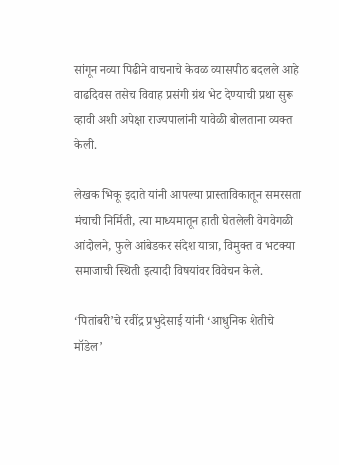सांगून नव्या पिढीने वाचनाचे केवळ व्यासपीठ बदलले आहे वाढदिवस तसेच विवाह प्रसंगी ग्रंथ भेट देण्याची प्रथा सुरू व्हावी अशी अपेक्षा राज्यपालांनी यावेळी बोलताना व्यक्त केली.

लेखक भिकू इदाते यांनी आपल्या प्रास्ताविकातून समरसता मंचाची निर्मिती, त्या माध्यमातून हाती घेतलेली वेगवेगळी आंदोलने, फुले आंबेडकर संदेश यात्रा, विमुक्त व भटक्या समाजाची स्थिती इत्यादी विषयांवर विवेचन केले.

‘पितांबरी’चे रवींद्र प्रभुदेसाई यांनी ‘आधुनिक शेतीचे मॉडेल’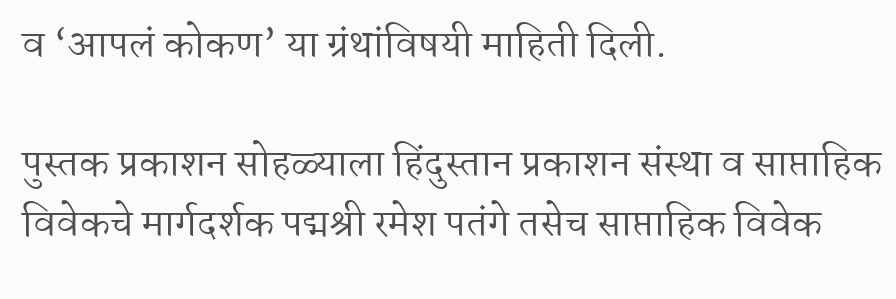व ‘आपलं कोकण’ या ग्रंथांविषयी माहिती दिली.

पुस्तक प्रकाशन सोहळ्याला हिंदुस्तान प्रकाशन संस्था व साप्ताहिक विवेकचे मार्गदर्शक पद्मश्री रमेश पतंगे तसेच साप्ताहिक विवेक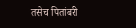तसेच पितांबरी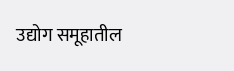उद्योग समूहातील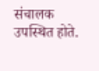संचालक उपस्थित होते.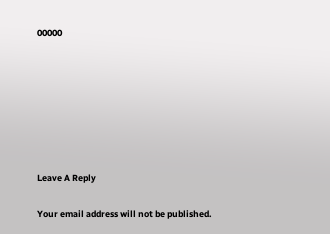00000







Leave A Reply

Your email address will not be published.